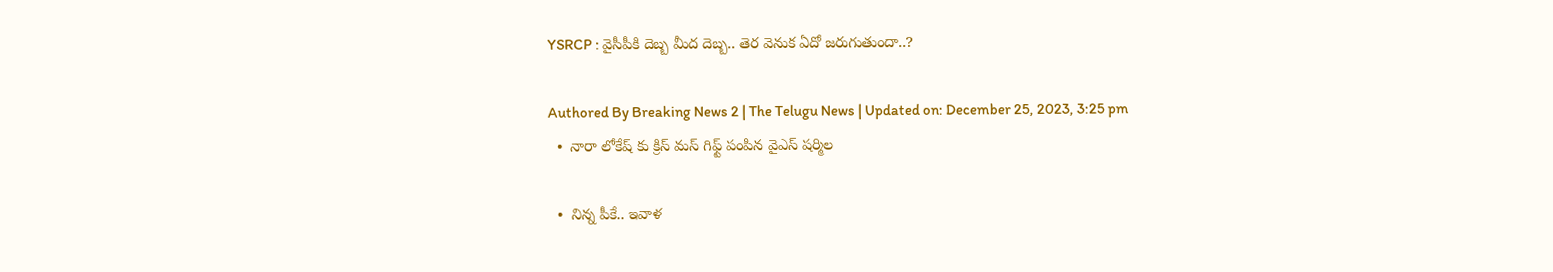YSRCP : వైసీపీకి దెబ్బ మీద దెబ్బ‌.. తెర వెనుక ఏదో జ‌రుగుతుందా..?

Authored By Breaking News 2 | The Telugu News | Updated on: December 25, 2023, 3:25 pm
  •  నారా లోకేష్ కు క్రిస్ మస్ గిఫ్ట్ పంపిన వైఎస్ షర్మిల

  •  నిన్న పీకే.. ఇవాళ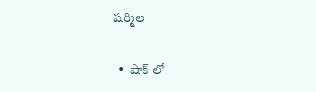షర్మిల

  •  షాక్ లో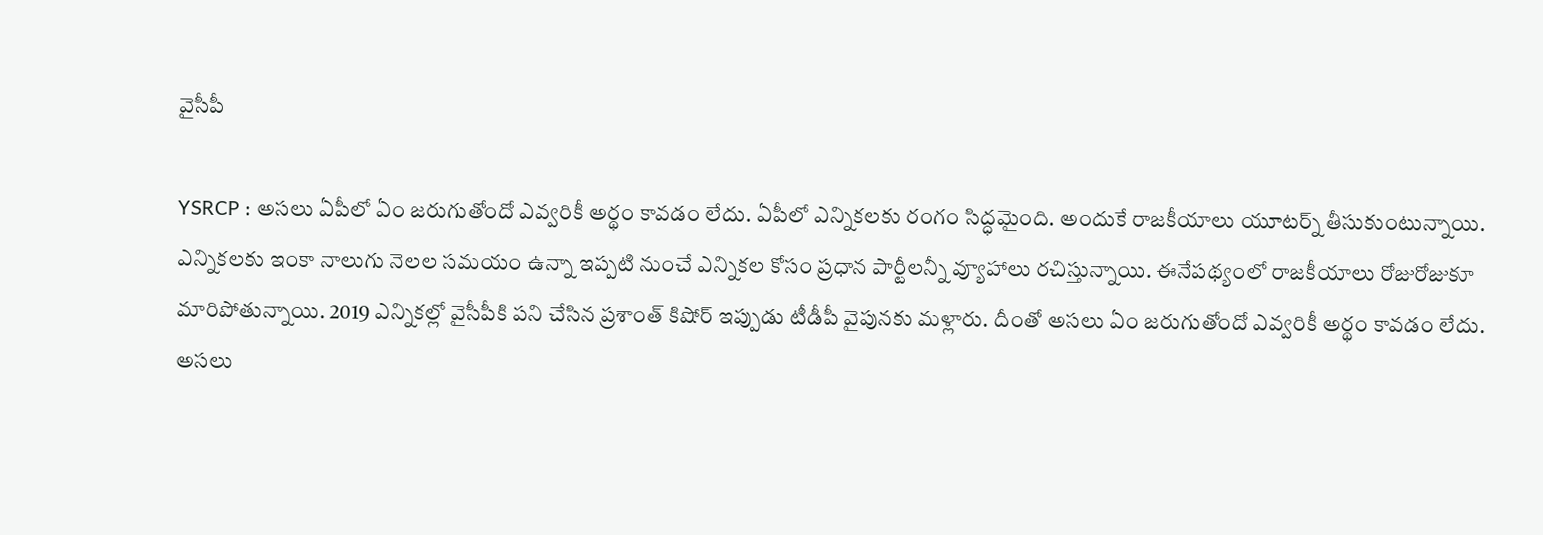వైసీపీ

YSRCP : అసలు ఏపీలో ఏం జరుగుతోందో ఎవ్వరికీ అర్థం కావడం లేదు. ఏపీలో ఎన్నికలకు రంగం సిద్ధమైంది. అందుకే రాజకీయాలు యూటర్న్ తీసుకుంటున్నాయి. ఎన్నికలకు ఇంకా నాలుగు నెలల సమయం ఉన్నా ఇప్పటి నుంచే ఎన్నికల కోసం ప్రధాన పార్టీలన్నీ వ్యూహాలు రచిస్తున్నాయి. ఈనేపథ్యంలో రాజకీయాలు రోజురోజుకూ మారిపోతున్నాయి. 2019 ఎన్నికల్లో వైసీపీకి పని చేసిన ప్రశాంత్ కిషోర్ ఇప్పుడు టీడీపీ వైపునకు మళ్లారు. దీంతో అసలు ఏం జరుగుతోందో ఎవ్వరికీ అర్థం కావడం లేదు. అసలు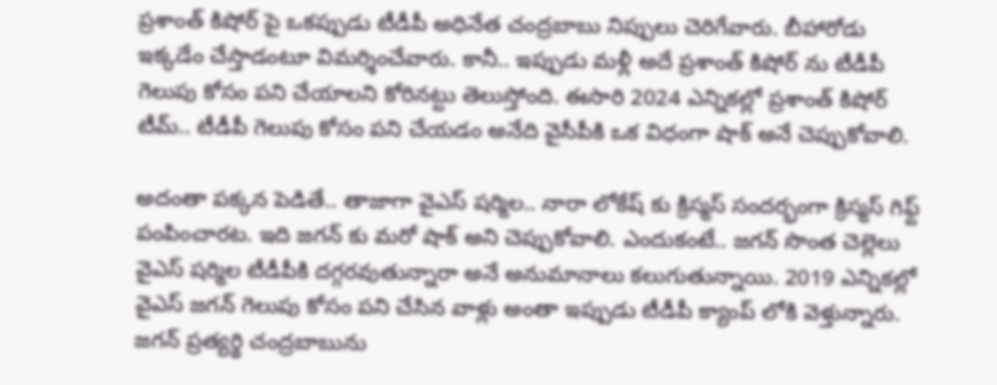ప్రశాంత్ కిషోర్ పై ఒకప్పుడు టీడీపీ అధినేత చంద్రబాబు నిప్పులు చెరిగేవారు. బీహారోడు ఇక్కడేం చేస్తాడంటూ విమర్శించేవారు. కానీ.. ఇప్పుడు మళ్లీ అదే ప్రశాంత్ కిషోర్ ను టీడీపీ గెలుపు కోసం పని చేయాలని కోరినట్టు తెలుస్తోంది. ఈసారి 2024 ఎన్నికల్లో ప్రశాంత్ కిషోర్ టీమ్.. టీడీపీ గెలుపు కోసం పని చేయడం అనేది వైసీపీకి ఒక విధంగా షాక్ అనే చెప్పుకోవాలి.

అదంతా పక్కన పెడితే.. తాజాగా వైఎస్ షర్మిల.. నారా లోకేష్ కు క్రిస్మస్ సందర్భంగా క్రిస్మస్ గిఫ్ట్ పంపించారట. ఇది జగన్ కు మరో షాక్ అని చెప్పుకోవాలి. ఎందుకంటే.. జగన్ సొంత చెల్లెలు వైఎస్ షర్మిల టీడీపీకి దగ్గరవుతున్నారా అనే అనుమానాలు కలుగుతున్నాయి. 2019 ఎన్నికల్లో వైఎస్ జగన్ గెలుపు కోసం పని చేసిన వాళ్లు అంతా ఇప్పుడు టీడీపీ క్యాంప్ లోకి వెళ్తున్నారు. జగన్ ప్రత్యర్థి చంద్రబాబును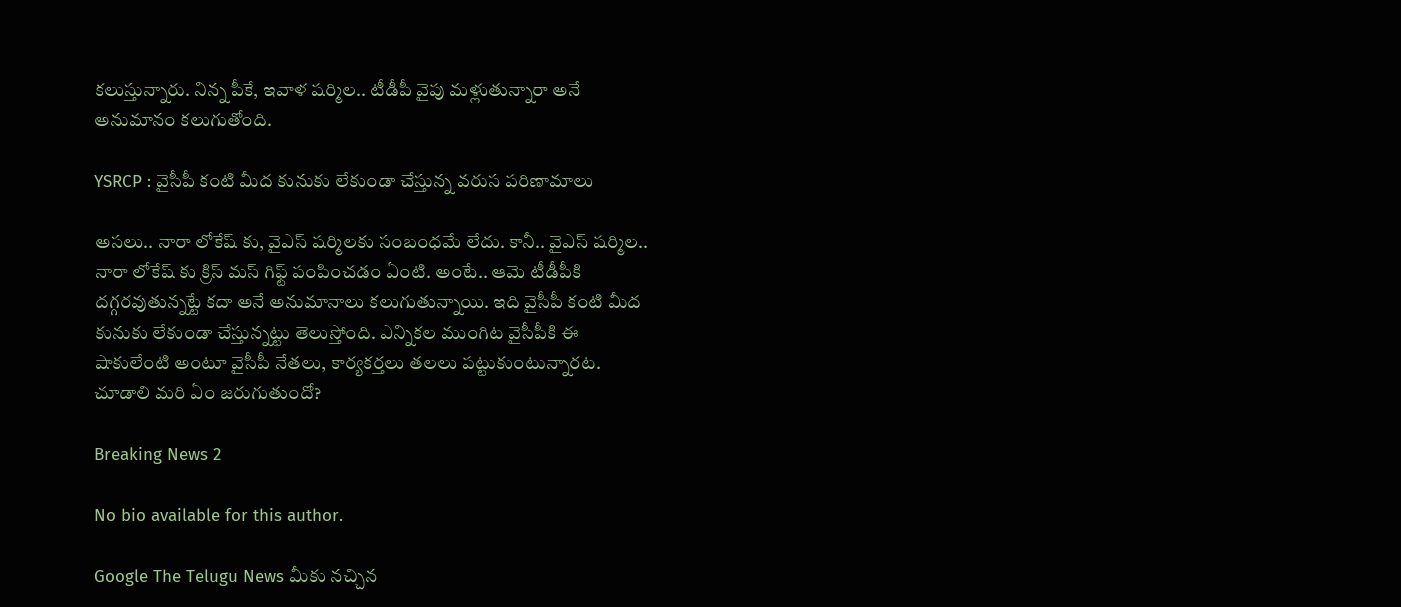కలుస్తున్నారు. నిన్న పీకే, ఇవాళ షర్మిల.. టీడీపీ వైపు మళ్లుతున్నారా అనే అనుమానం కలుగుతోంది.

YSRCP : వైసీపీ కంటి మీద కునుకు లేకుండా చేస్తున్న వరుస పరిణామాలు

అసలు.. నారా లోకేష్ కు, వైఎస్ షర్మిలకు సంబంధమే లేదు. కానీ.. వైఎస్ షర్మిల.. నారా లోకేష్ కు క్రిస్ మస్ గిఫ్ట్ పంపించడం ఏంటి. అంటే.. ఆమె టీడీపీకి దగ్గరవుతున్నట్టే కదా అనే అనుమానాలు కలుగుతున్నాయి. ఇది వైసీపీ కంటి మీద కునుకు లేకుండా చేస్తున్నట్టు తెలుస్తోంది. ఎన్నికల ముంగిట వైసీపీకి ఈ షాకులేంటి అంటూ వైసీపీ నేతలు, కార్యకర్తలు తలలు పట్టుకుంటున్నారట. చూడాలి మరి ఏం జరుగుతుందో?

Breaking News 2

No bio available for this author.

Google The Telugu News మీకు నచ్చిన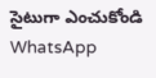సైటుగా ఎంచుకోండి
WhatsApp